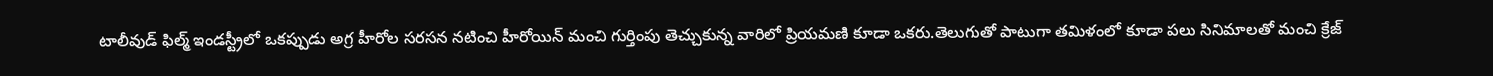టాలీవుడ్ ఫిల్మ్ ఇండస్ట్రీలో ఒకప్పుడు అగ్ర హీరోల సరసన నటించి హీరోయిన్ మంచి గుర్తింపు తెచ్చుకున్న వారిలో ప్రియమణి కూడా ఒకరు.తెలుగుతో పాటుగా తమిళంలో కూడా పలు సినిమాలతో మంచి క్రేజ్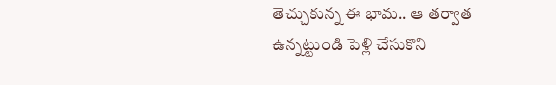తెచ్చుకున్న ఈ భామ.. ఆ తర్వాత ఉన్నట్టుండి పెళ్లి చేసుకొని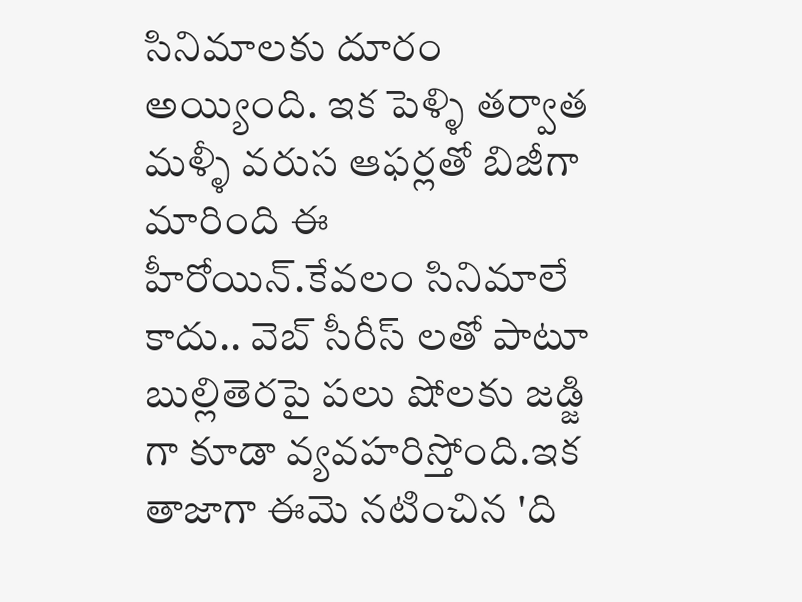సినిమాలకు దూరం అయ్యింది. ఇక పెళ్ళి తర్వాత మళ్ళీ వరుస ఆఫర్లతో బిజీగా మారింది ఈ హీరోయిన్.కేవలం సినిమాలే కాదు.. వెబ్ సీరీస్ లతో పాటూ బుల్లితెరపై పలు షోలకు జడ్జి గా కూడా వ్యవహరిస్తోంది.ఇక తాజాగా ఈమె నటించిన 'ది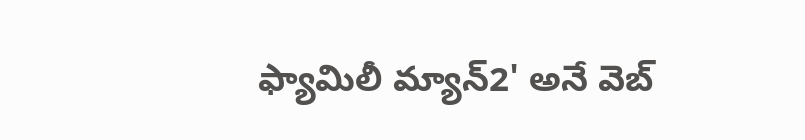ఫ్యామిలీ మ్యాన్2' అనే వెబ్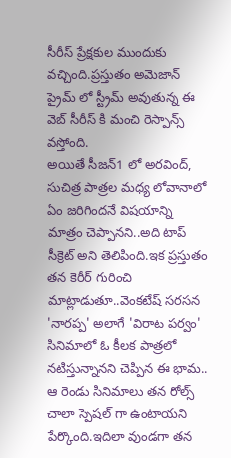సీరీస్ ప్రేక్షకుల ముందుకు వచ్చింది.ప్రస్తుతం అమెజాన్ ప్రైమ్ లో స్ట్రీమ్ అవుతున్న ఈ వెబ్ సీరీస్ కి మంచి రెస్పాన్స్ వస్తోంది.
అయితే సీజన్1 లో అరవింద్, సుచిత్ర పాత్రల మధ్య లోవానాలో ఏం జరిగిందనే విషయాన్ని మాత్రం చెప్పానని..అది టాప్ సీక్రెట్ అని తెలిపింది.ఇక ప్రస్తుతం తన కెరీర్ గురించి మాట్లాడుతూ..వెంకటేష్ సరసన 'నారప్ప' అలాగే 'విరాట పర్వం' సినిమాలో ఓ కీలక పాత్రలో నటిస్తున్నానని చెప్పిన ఈ భామ.. ఆ రెండు సినిమాలు తన రోల్స్ చాలా స్పెషల్ గా ఉంటాయని పేర్కొంది.ఇదిలా వుండగా తన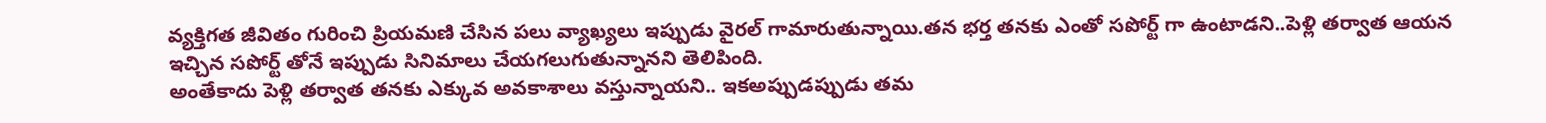వ్యక్తిగత జీవితం గురించి ప్రియమణి చేసిన పలు వ్యాఖ్యలు ఇప్పుడు వైరల్ గామారుతున్నాయి.తన భర్త తనకు ఎంతో సపోర్ట్ గా ఉంటాడని..పెళ్లి తర్వాత ఆయన ఇచ్చిన సపోర్ట్ తోనే ఇప్పుడు సినిమాలు చేయగలుగుతున్నానని తెలిపింది.
అంతేకాదు పెళ్లి తర్వాత తనకు ఎక్కువ అవకాశాలు వస్తున్నాయని.. ఇకఅప్పుడప్పుడు తమ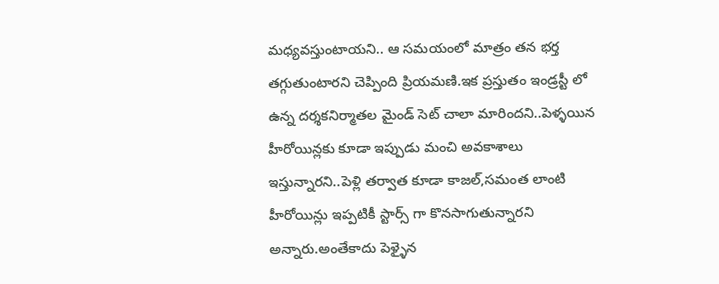మధ్యవస్తుంటాయని.. ఆ సమయంలో మాత్రం తన భర్త తగ్గుతుంటారని చెప్పింది ప్రియమణి.ఇక ప్రస్తుతం ఇండ్రస్టీ లో ఉన్న దర్శకనిర్మాతల మైండ్ సెట్ చాలా మారిందని..పెళ్ళయిన హీరోయిన్లకు కూడా ఇప్పుడు మంచి అవకాశాలు ఇస్తున్నారని..పెళ్లి తర్వాత కూడా కాజల్,సమంత లాంటి హీరోయిన్లు ఇప్పటికీ స్టార్స్ గా కొనసాగుతున్నారని అన్నారు.అంతేకాదు పెళ్ళైన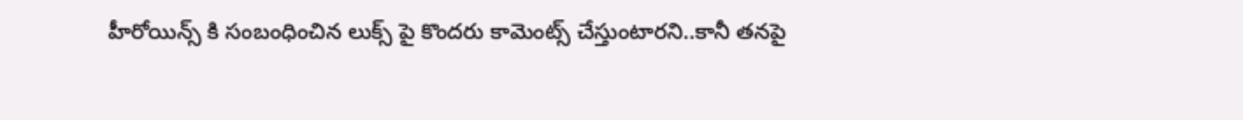హీరోయిన్స్ కి సంబంధించిన లుక్స్ పై కొందరు కామెంట్స్ చేస్తుంటారని..కానీ తనపై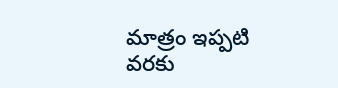మాత్రం ఇప్పటి వరకు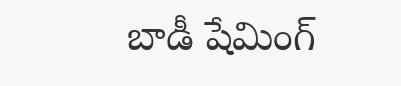బాడీ షేమింగ్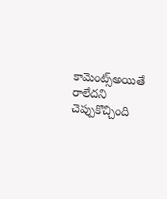కామెంట్స్అయితే రాలేదని చెప్పుకొచ్చింది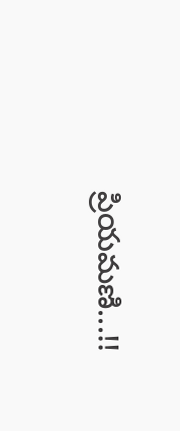ప్రియమణి...!!